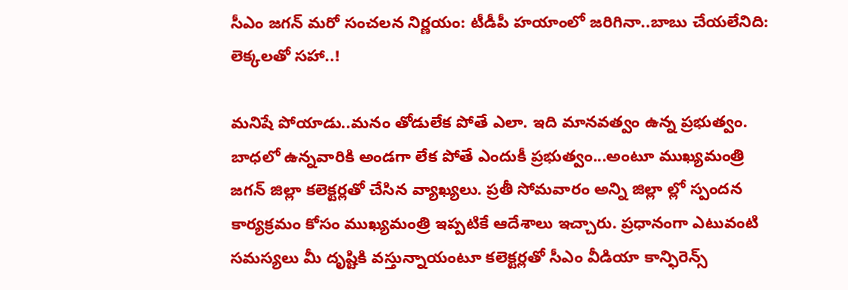సీఎం జ‌గ‌న్ మ‌రో సంచ‌ల‌న నిర్ణ‌యం: టీడీపీ హ‌యాంలో జ‌రిగినా..బాబు చేయ‌లేనిది: లెక్క‌ల‌తో స‌హా..!

మ‌నిషే పోయాడు..మ‌నం తోడులేక పోతే ఎలా. ఇది మాన‌వ‌త్వం ఉన్న ప్ర‌భుత్వం. బాధ‌లో ఉన్న‌వారికి అండ‌గా లేక పోతే ఎందుకీ ప్ర‌భుత్వం...అంటూ ముఖ్య‌మంత్రి జ‌గ‌న్ జిల్లా క‌లెక్ట‌ర్ల‌తో చేసిన వ్యాఖ్య‌లు. ప్ర‌తీ సోమ‌వారం అన్ని జిల్లా ల్లో స్పంద‌న కార్య‌క్ర‌మం కోసం ముఖ్య‌మంత్రి ఇప్ప‌టికే ఆదేశాలు ఇచ్చారు. ప్ర‌ధానంగా ఎటువంటి స‌మ‌స్య‌లు మీ దృష్టికి వ‌స్తున్నాయంటూ క‌లెక్ట‌ర్ల‌తో సీఎం వీడియా కాన్ఫిరెన్స్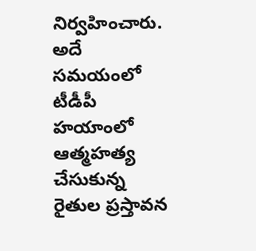నిర్వ‌హించారు. అదే స‌మ‌యంలో టీడీపీ హయాంలో ఆత్మ‌హ‌త్య చేసుకున్న రైతుల ప్ర‌స్తావ‌న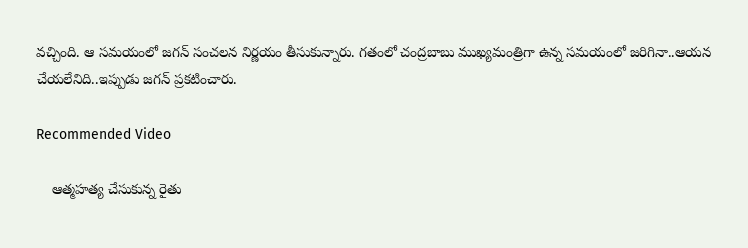వ‌చ్చింది. ఆ స‌మ‌యంలో జ‌గ‌న్ సంచ‌ల‌న నిర్ణ‌యం తీసుకున్నారు. గ‌తంలో చంద్ర‌బాబు ముఖ్య‌మంత్రిగా ఉన్న స‌మ‌యంలో జ‌రిగినా..ఆయ‌న చేయ‌లేనిది..ఇప్పుడు జ‌గ‌న్ ప్ర‌కటించారు.

Recommended Video

    ఆత్మహత్య చేసుకున్న రైతు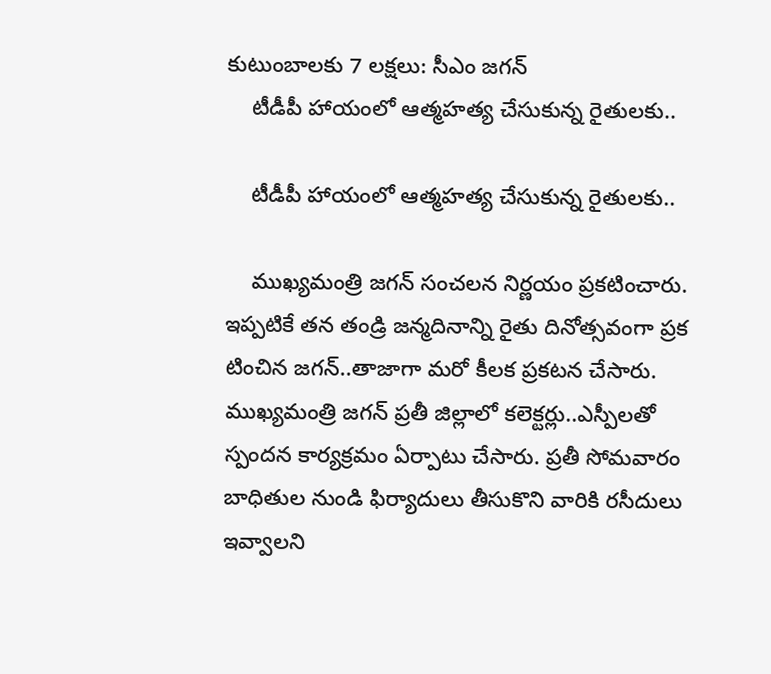కుటుంబాలకు 7 లక్షలు: సీఎం జగన్
    టీడీపీ హాయంలో ఆత్మ‌హ‌త్య చేసుకున్న రైతుల‌కు..

    టీడీపీ హాయంలో ఆత్మ‌హ‌త్య చేసుకున్న రైతుల‌కు..

    ముఖ్య‌మంత్రి జ‌గ‌న్ సంచ‌ల‌న నిర్ణ‌యం ప్ర‌కటించారు. ఇప్ప‌టికే త‌న తండ్రి జ‌న్మ‌దినాన్ని రైతు దినోత్స‌వంగా ప్ర‌క టించిన జ‌గ‌న్‌..తాజాగా మ‌రో కీల‌క ప్ర‌క‌ట‌న చేసారు. ముఖ్య‌మంత్రి జ‌గ‌న్ ప్ర‌తీ జిల్లాలో క‌లెక్ట‌ర్లు..ఎస్పీల‌తో స్పంద‌న కార్య‌క్ర‌మం ఏర్పాటు చేసారు. ప్ర‌తీ సోమ‌వారం బాధితుల నుండి ఫిర్యాదులు తీసుకొని వారికి ర‌సీదులు ఇవ్వాల‌ని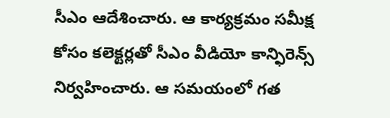సీఎం ఆదేశించారు. ఆ కార్య‌క్ర‌మం స‌మీక్ష కోసం క‌లెక్ట‌ర్ల‌తో సీఎం వీడియో కాన్ఫిరెన్స్ నిర్వ‌హించారు. ఆ స‌మ‌యంలో గ‌త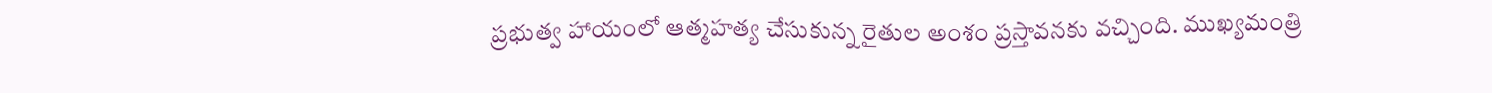ప్ర‌భుత్వ హాయంలో ఆత్మ‌హ‌త్య చేసుకున్న రైతుల అంశం ప్ర‌స్తావ‌న‌కు వ‌చ్చింది. ముఖ్య‌మంత్రి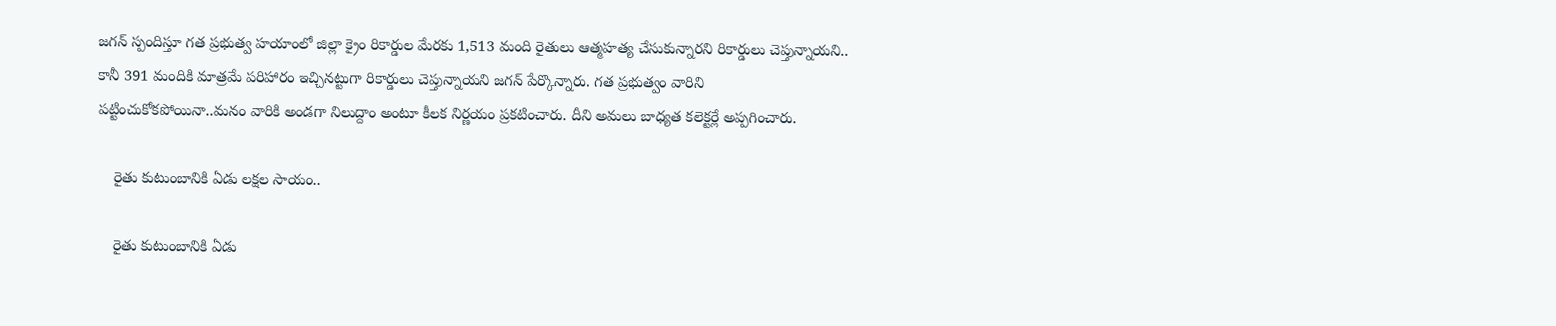జ‌గ‌న్ స్పందిస్తూ గ‌త ప్రభుత్వ హయాంలో జిల్లా క్రైం రికార్డుల మేర‌కు 1,513 మంది రైతులు ఆత్మహత్య చేసుకున్నారని రికార్డులు చెప్తున్నాయని.. కానీ 391 మందికి మాత్రమే పరిహారం ఇచ్చినట్టుగా రికార్డులు చెప్తున్నాయని జగన్ పేర్కొన్నారు. గ‌త ప్ర‌భుత్వం వారిని ప‌ట్టించుకోక‌పోయినా..మ‌నం వారికి అండ‌గా నిలుద్దాం అంటూ కీల‌క నిర్ణ‌యం ప్ర‌క‌టించారు. దీని అమ‌లు బాధ్య‌త క‌లెక్ట‌ర్లే అప్ప‌గించారు.

    రైతు కుటుంబానికి ఏడు ల‌క్ష‌ల సాయం..

    రైతు కుటుంబానికి ఏడు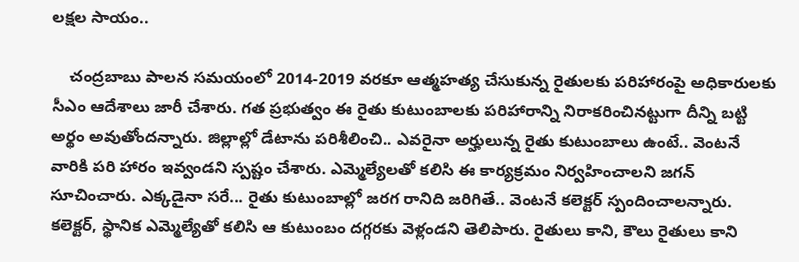ల‌క్ష‌ల సాయం..

    చంద్ర‌బాబు పాల‌న స‌మ‌యంలో 2014-2019 వరకూ ఆత్మహత్య చేసుకున్న రైతులకు పరిహారంపై అధికారులకు సీఎం ఆదేశాలు జారీ చేశారు. గత ప్రభుత్వం ఈ రైతు కుటుంబాలకు పరిహారాన్ని నిరాకరించినట్టుగా దీన్ని బట్టి అర్థం అవుతోందన్నారు. జిల్లాల్లో డేటాను పరిశీలించి.. ఎవరైనా అర్హులున్న రైతు కుటుంబాలు ఉంటే.. వెంటనే వారికి పరి హారం ఇవ్వండని స్పష్టం చేశారు. ఎమ్మెల్యేలతో కలిసి ఈ కార్యక్రమం నిర్వహించాలని జగన్ సూచించారు. ఎక్కడైనా సరే... రైతు కుటుంబాల్లో జరగ రానిది జరిగితే.. వెంటనే కలెక్టర్‌ స్పందించాలన్నారు. కలెక్టర్, స్థానిక ఎమ్మెల్యేతో కలిసి ఆ కుటుంబం దగ్గరకు వెళ్లండని తెలిపారు. రైతులు కాని, కౌలు రైతులు కాని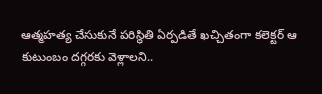ఆత్మహత్య చేసుకునే పరిస్థితి ఏర్ప‌డితే ఖ‌చ్చితంగా కలెక్టర్‌ ఆ కుటుంబం దగ్గరకు వెళ్లాలని..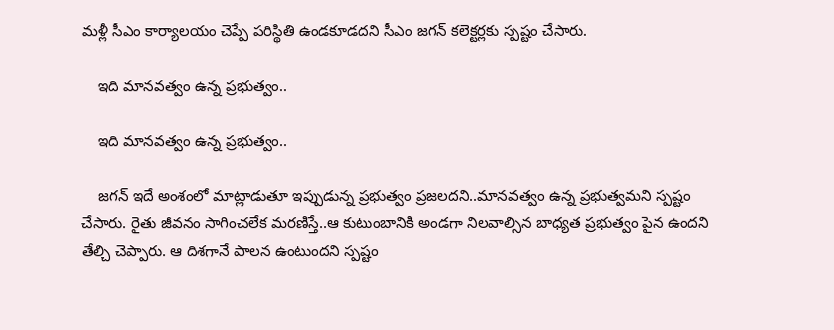మళ్లీ సీఎం కార్యాలయం చెప్పే పరిస్థితి ఉండకూడదని సీఎం జ‌గ‌న్ క‌లెక్ట‌ర్ల‌కు స్ప‌ష్టం చేసారు.

    ఇది మాన‌వ‌త్వం ఉన్న ప్ర‌భుత్వం..

    ఇది మాన‌వ‌త్వం ఉన్న ప్ర‌భుత్వం..

    జ‌గ‌న్ ఇదే అంశంలో మాట్లాడుతూ ఇప్పుడున్న ప్ర‌భుత్వం ప్ర‌జ‌లద‌ని..మాన‌వ‌త్వం ఉన్న ప్ర‌భుత్వ‌మ‌ని స్ప‌ష్టం చేసారు. రైతు జీవ‌నం సాగించ‌లేక మ‌ర‌ణిస్తే..ఆ కుటుంబానికి అండ‌గా నిల‌వాల్సిన బాధ్య‌త ప్ర‌భుత్వం పైన ఉంద‌ని తేల్చి చెప్పారు. ఆ దిశ‌గానే పాల‌న ఉంటుంద‌ని స్ప‌ష్టం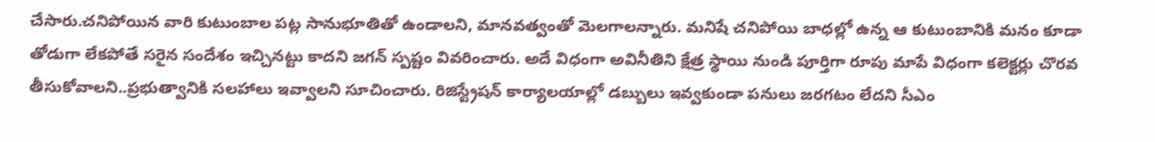చేసారు.చనిపోయిన వారి కుటుంబాల పట్ల సానుభూతితో ఉండాలని, మానవత్వంతో మెలగాలన్నారు. మనిషే చనిపోయి బాధ‌ల్లో ఉన్న ఆ కుటుంబానికి మనం కూడా తోడుగా లేకపోతే సరైన సందేశం ఇచ్చినట్టు కాదని జగన్ స్పష్టం వివరించారు. అదే విధంగా అవినీతిని క్షేత్ర స్థాయి నుండి పూర్తిగా రూపు మాపే విధంగా క‌లెక్ట‌ర్లు చొర‌వ తీసుకోవాల‌ని..ప్ర‌భుత్వానికి స‌ల‌హాలు ఇవ్వాల‌ని సూచించారు. రిజిస్ట్రేష‌న్ కార్యాల‌యాల్లో డ‌బ్బులు ఇవ్వ‌కుండా ప‌నులు జ‌ర‌గ‌టం లేద‌ని సీఎం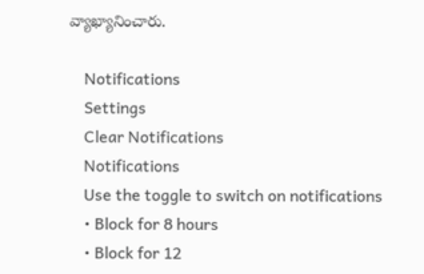వ్యాఖ్యానించారు.

    Notifications
    Settings
    Clear Notifications
    Notifications
    Use the toggle to switch on notifications
    • Block for 8 hours
    • Block for 12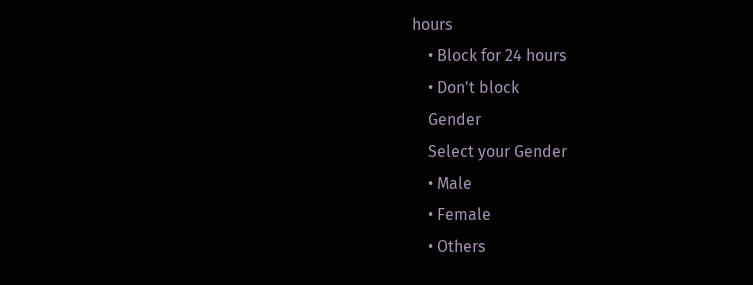hours
    • Block for 24 hours
    • Don't block
    Gender
    Select your Gender
    • Male
    • Female
    • Others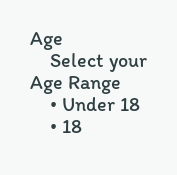Age
    Select your Age Range
    • Under 18
    • 18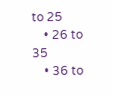to 25
    • 26 to 35
    • 36 to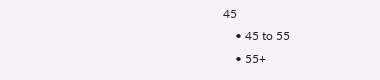45
    • 45 to 55
    • 55+